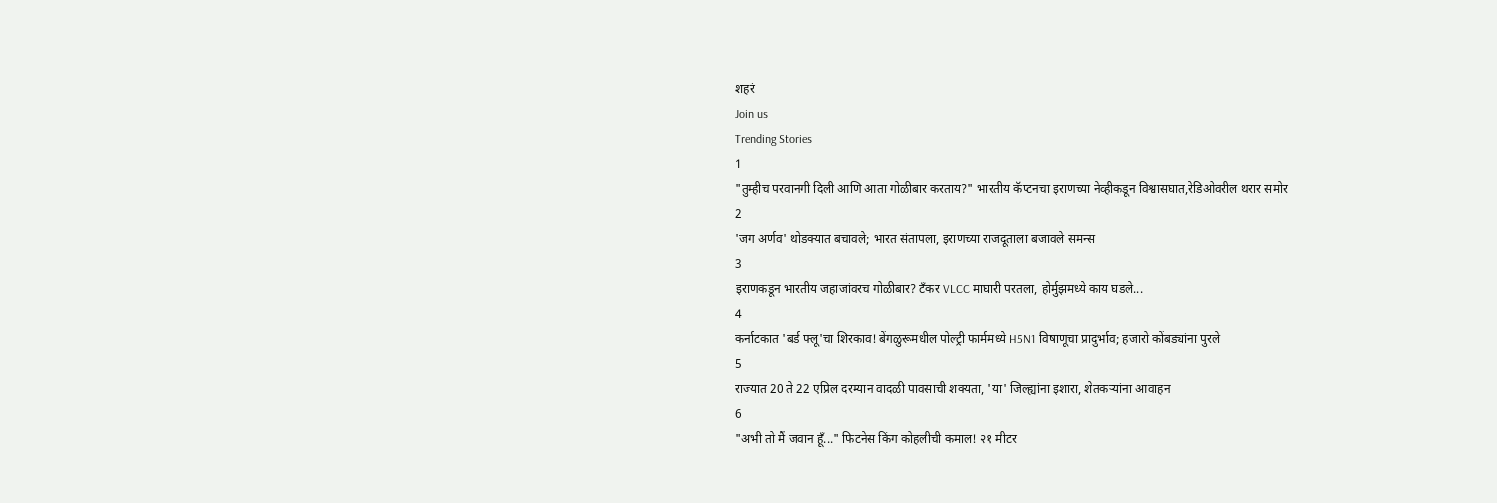शहरं
Join us
Trending Stories
1
"तुम्हीच परवानगी दिली आणि आता गोळीबार करताय?" भारतीय कॅप्टनचा इराणच्या नेव्हीकडून विश्वासघात,रेडिओवरील थरार समोर
2
'जग अर्णव' थोडक्यात बचावले; भारत संतापला, इराणच्या राजदूताला बजावले समन्स
3
इराणकडून भारतीय जहाजांवरच गोळीबार? टँकर VLCC माघारी परतला, होर्मुझमध्ये काय घडले...
4
कर्नाटकात 'बर्ड फ्लू'चा शिरकाव! बेंगळुरूमधील पोल्ट्री फार्ममध्ये H5N1 विषाणूचा प्रादुर्भाव; हजारो कोंबड्यांना पुरले
5
राज्यात 20 ते 22 एप्रिल दरम्यान वादळी पावसाची शक्यता, 'या' जिल्ह्यांना इशारा, शेतकऱ्यांना आवाहन
6
"अभी तो मैं जवान हूँ..." फिटनेस किंग कोहलीची कमाल! २१ मीटर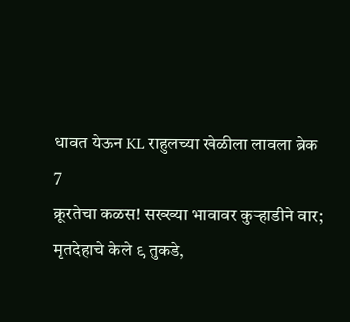धावत येऊन KL राहुलच्या खेळीला लावला ब्रेक
7
क्रूरतेचा कळस! सख्ख्या भावावर कुऱ्हाडीने वार; मृतदेहाचे केले ९ तुकडे,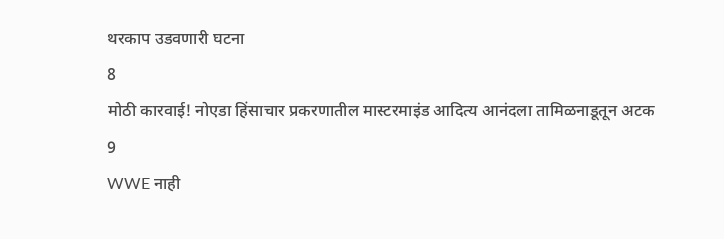थरकाप उडवणारी घटना
8
मोठी कारवाई! नोएडा हिंसाचार प्रकरणातील मास्टरमाइंड आदित्य आनंदला तामिळनाडूतून अटक
9
WWE नाही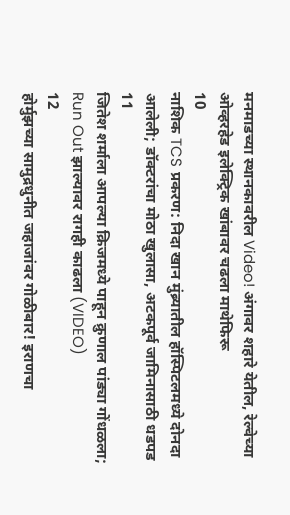मनमाडच्या स्थानकावरील Video! अंगावर शहारे येतील, रेल्वेच्या ओव्हरहेड इलेक्ट्रिक खांबावर चढला माथेफिरू
10
नाशिक TCS प्रकरण: निदा खान मुंब्र्यातील हॉस्पिटलमध्ये दोनदा आलेली; डॉक्टरांचा मोठा खुलासा, अटकपूर्व जामिनासाठी धडपड
11
जितेश शर्माला आपल्या क्रिजमध्ये पाहून क्रुणाल पांड्या गोंधळला; Run Out झाल्यावर रागही काढला (VIDEO)
12
होर्मुझच्या सामुद्रधुनीत जहाजांवर गोळीबार! इराणचा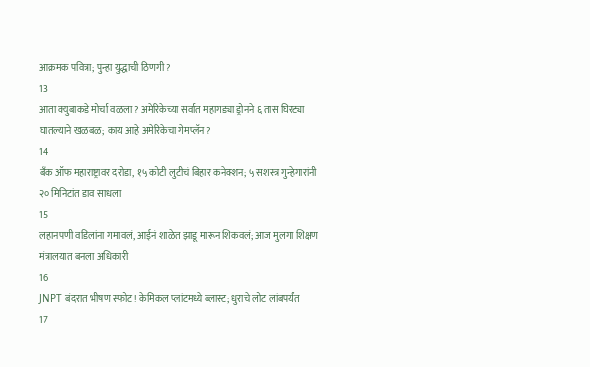आक्रमक पवित्रा; पुन्हा युद्धाची ठिणगी?
13
आता क्युबाकडे मोर्चा वळला? अमेरिकेच्या सर्वात महागड्या ड्रोनने ६ तास घिरट्या घातल्याने खळबळ; काय आहे अमेरिकेचा गेमप्लॅन?
14
बँक ऑफ महाराष्ट्रावर दरोडा, १५ कोटी लुटीचं बिहार कनेक्शन; ५ सशस्त्र गुन्हेगारांनी २० मिनिटांत डाव साधला
15
लहानपणी वडिलांना गमावलं, आईनं शाळेत झाडू मारून शिकवलं; आज मुलगा शिक्षण मंत्रालयात बनला अधिकारी
16
JNPT बंदरात भीषण स्फोट! केमिकल प्लांटमध्ये ब्लास्ट; धुराचे लोट लांबपर्यंत
17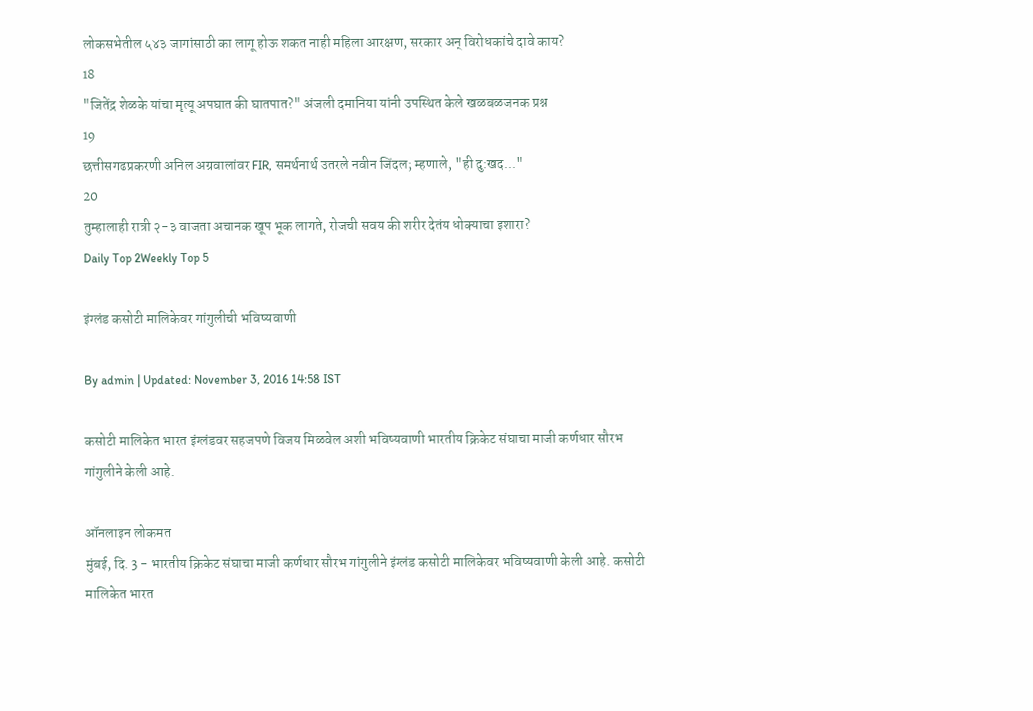लोकसभेतील ५४३ जागांसाठी का लागू होऊ शकत नाही महिला आरक्षण, सरकार अन् विरोधकांचे दावे काय?
18
"जितेंद्र शेळके यांचा मृत्यू अपघात की घातपात?" अंजली दमानिया यांनी उपस्थित केले खळबळजनक प्रश्न
19
छत्तीसगढप्रकरणी अनिल अग्रवालांवर FIR, समर्थनार्थ उतरले नवीन जिंदल; म्हणाले, "ही दु:खद..."
20
तुम्हालाही रात्री २-३ वाजता अचानक खूप भूक लागते, रोजची सवय की शरीर देतंय धोक्याचा इशारा?
Daily Top 2Weekly Top 5

इंग्लंड कसोटी मालिकेवर गांगुलीची भविष्यवाणी

By admin | Updated: November 3, 2016 14:58 IST

कसोटी मालिकेत भारत इंग्लंडवर सहजपणे विजय मिळवेल अशी भविष्यवाणी भारतीय क्रिकेट संघाचा माजी कर्णधार सौरभ गांगुलीने केली आहे.

ऑनलाइन लोकमत
मुंबई, दि. 3 - भारतीय क्रिकेट संघाचा माजी कर्णधार सौरभ गांगुलीने इंग्लंड कसोटी मालिकेवर भविष्यवाणी केली आहे. कसोटी मालिकेत भारत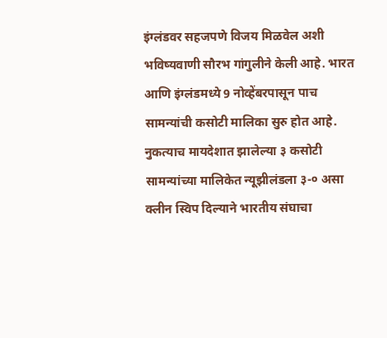इंग्लंडवर सहजपणे विजय मिळवेल अशी भविष्यवाणी सौरभ गांगुलीने केली आहे. भारत आणि इंग्लंडमध्ये 9 नोव्हेंबरपासून पाच सामन्यांची कसोटी मालिका सुरु होत आहे. नुकत्याच मायदेशात झालेल्या ३ कसोटी सामन्यांच्या मालिकेत न्यूझीलंडला ३-० असा क्लीन स्विप दिल्याने भारतीय संघाचा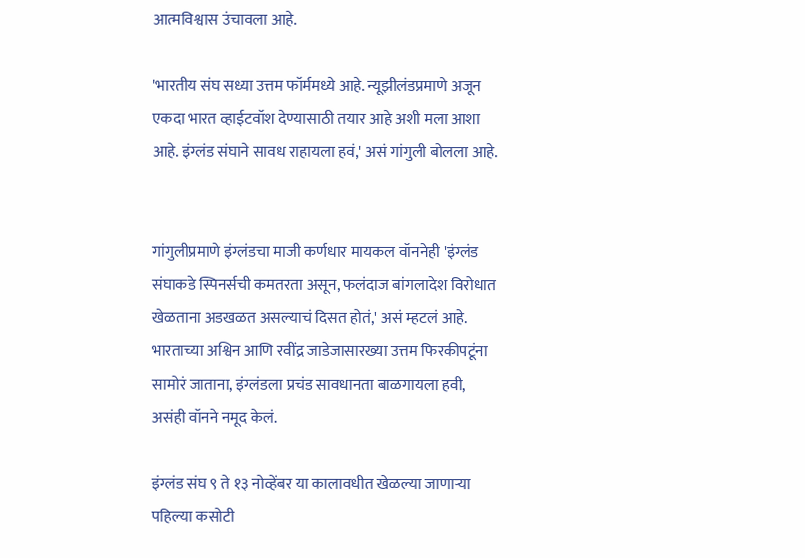आत्मविश्वास उंचावला आहे.

'भारतीय संघ सध्या उत्तम फॉर्ममध्ये आहे. न्यूझीलंडप्रमाणे अजून एकदा भारत व्हाईटवॉश देण्यासाठी तयार आहे अशी मला आशा आहे. इंग्लंड संघाने सावध राहायला हवं,' असं गांगुली बोलला आहे.


गांगुलीप्रमाणे इंग्लंडचा माजी कर्णधार मायकल वॉननेही 'इंग्लंड संघाकडे स्पिनर्सची कमतरता असून, फलंदाज बांगलादेश विरोधात खेळताना अडखळत असल्याचं दिसत होतं,' असं म्हटलं आहे.  भारताच्या अश्विन आणि रवींद्र जाडेजासारख्या उत्तम फिरकीपटूंना सामोरं जाताना, इंग्लंडला प्रचंड सावधानता बाळगायला हवी, असंही वॉनने नमूद केलं.

इंग्लंड संघ ९ ते १३ नोव्हेंबर या कालावधीत खेळल्या जाणाऱ्या पहिल्या कसोटी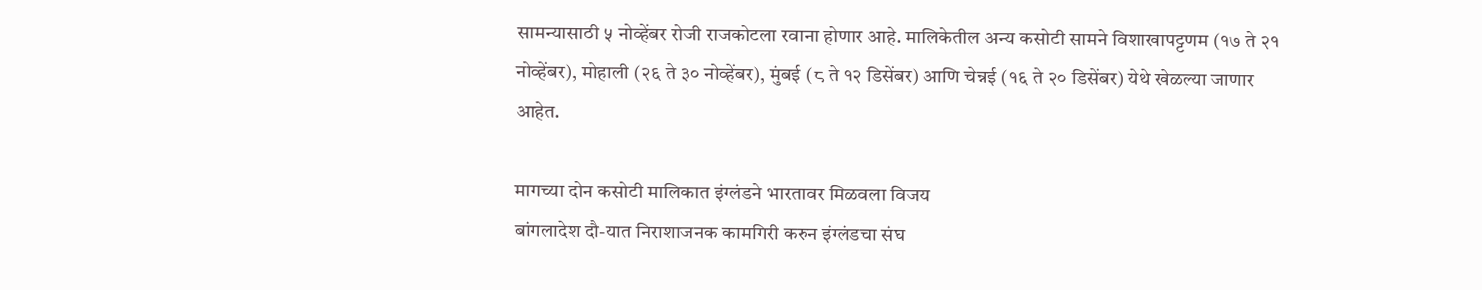सामन्यासाठी ५ नोव्हेंबर रोजी राजकोटला रवाना होणार आहे. मालिकेतील अन्य कसोटी सामने विशाखापट्टणम (१७ ते २१ नोव्हेंबर), मोहाली (२६ ते ३० नोव्हेंबर), मुंबई (८ ते १२ डिसेंबर) आणि चेन्नई (१६ ते २० डिसेंबर) येथे खेळल्या जाणार आहेत.

मागच्या दोन कसोटी मालिकात इंग्लंडने भारतावर मिळवला विजय
बांगलादेश दौ-यात निराशाजनक कामगिरी करुन इंग्लंडचा संघ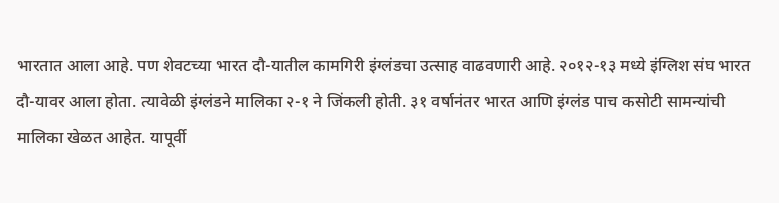भारतात आला आहे. पण शेवटच्या भारत दौ-यातील कामगिरी इंग्लंडचा उत्साह वाढवणारी आहे. २०१२-१३ मध्ये इंग्लिश संघ भारत दौ-यावर आला होता. त्यावेळी इंग्लंडने मालिका २-१ ने जिंकली होती. ३१ वर्षानंतर भारत आणि इंग्लंड पाच कसोटी सामन्यांची मालिका खेळत आहेत. यापूर्वी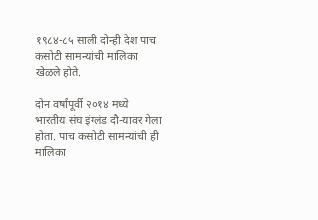१९८४-८५ साली दोन्ही देश पाच कसोटी सामन्यांची मालिका खेळले होते.

दोन वर्षांपूर्वी २०१४ मध्ये भारतीय संघ इंग्लंड दौ-यावर गेला होता. पाच कसोटी सामन्यांची ही मालिका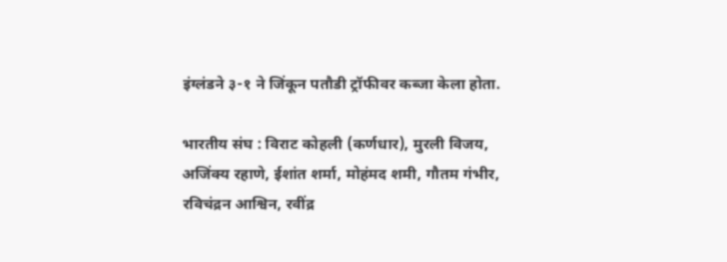इंग्लंडने ३-१ ने जिंकून पतौडी ट्रॉफीवर कब्जा केला होता.

भारतीय संघ : विराट कोहली (कर्णधार), मुरली विजय, अजिंक्य रहाणे, ईशांत शर्मा, मोहंमद शमी, गौतम गंभीर, रविचंद्रन आश्विन, रवींद्र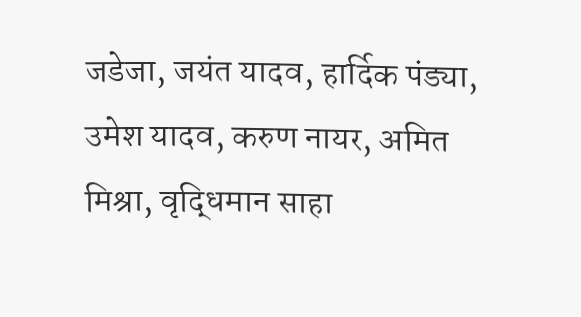जडेजा, जयंत यादव, हार्दिक पंड्या, उमेश यादव, करुण नायर, अमित मिश्रा, वृद्धिमान साहा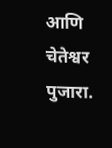आणि चेतेश्वर पुजारा.